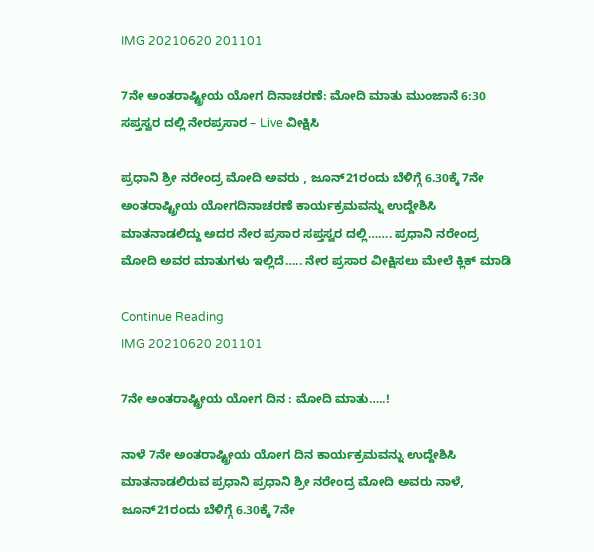IMG 20210620 201101

7ನೇ ಅಂತರಾಷ್ಟ್ರೀಯ ಯೋಗ ದಿನಾಚರಣೆ: ಮೋದಿ ಮಾತು ಮುಂಜಾನೆ 6:30 ಸಪ್ತಸ್ವರ ದಲ್ಲಿ ನೇರಪ್ರಸಾರ – Live ವೀಕ್ಷಿಸಿ

ಪ್ರಧಾನಿ ಶ್ರೀ ನರೇಂದ್ರ ಮೋದಿ ಅವರು , ಜೂನ್21ರಂದು ಬೆಳಿಗ್ಗೆ 6.30ಕ್ಕೆ 7ನೇ ಅಂತರಾಷ್ಟ್ರೀಯ ಯೋಗದಿನಾಚರಣೆ ಕಾರ್ಯಕ್ರಮವನ್ನು ಉದ್ದೇಶಿಸಿ ಮಾತನಾಡಲಿದ್ದು ಅದರ ನೇರ ಪ್ರಸಾರ ಸಪ್ತಸ್ವರ ದಲ್ಲಿ……. ಪ್ರಧಾನಿ ನರೇಂದ್ರ ಮೋದಿ ಅವರ ಮಾತುಗಳು ಇಲ್ಲಿದೆ….. ನೇರ ಪ್ರಸಾರ ವೀಕ್ಷಿಸಲು ಮೇಲೆ ಕ್ಲಿಕ್ ಮಾಡಿ

Continue Reading
IMG 20210620 201101

7ನೇ ಅಂತರಾಷ್ಟ್ರೀಯ ಯೋಗ ದಿನ : ಮೋದಿ ಮಾತು…..!

ನಾಳೆ 7ನೇ ಅಂತರಾಷ್ಟ್ರೀಯ ಯೋಗ ದಿನ ಕಾರ್ಯಕ್ರಮವನ್ನು ಉದ್ದೇಶಿಸಿ ಮಾತನಾಡಲಿರುವ ಪ್ರಧಾನಿ ಪ್ರಧಾನಿ ಶ್ರೀ ನರೇಂದ್ರ ಮೋದಿ ಅವರು ನಾಳೆ, ಜೂನ್21ರಂದು ಬೆಳಿಗ್ಗೆ 6.30ಕ್ಕೆ 7ನೇ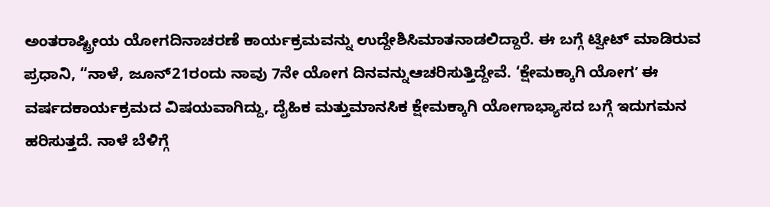ಅಂತರಾಷ್ಟ್ರೀಯ ಯೋಗದಿನಾಚರಣೆ ಕಾರ್ಯಕ್ರಮವನ್ನು ಉದ್ದೇಶಿಸಿಮಾತನಾಡಲಿದ್ದಾರೆ. ಈ ಬಗ್ಗೆ ಟ್ವೀಟ್ ಮಾಡಿರುವ ಪ್ರಧಾನಿ, “ನಾಳೆ, ಜೂನ್21ರಂದು ನಾವು 7ನೇ ಯೋಗ ದಿನವನ್ನುಆಚರಿಸುತ್ತಿದ್ದೇವೆ. ‘ಕ್ಷೇಮಕ್ಕಾಗಿ ಯೋಗʼ ಈ ವರ್ಷದಕಾರ್ಯಕ್ರಮದ ವಿಷಯವಾಗಿದ್ದು, ದೈಹಿಕ ಮತ್ತುಮಾನಸಿಕ ಕ್ಷೇಮಕ್ಕಾಗಿ ಯೋಗಾಭ್ಯಾಸದ ಬಗ್ಗೆ ಇದುಗಮನ ಹರಿಸುತ್ತದೆ. ನಾಳೆ ಬೆಳಿಗ್ಗೆ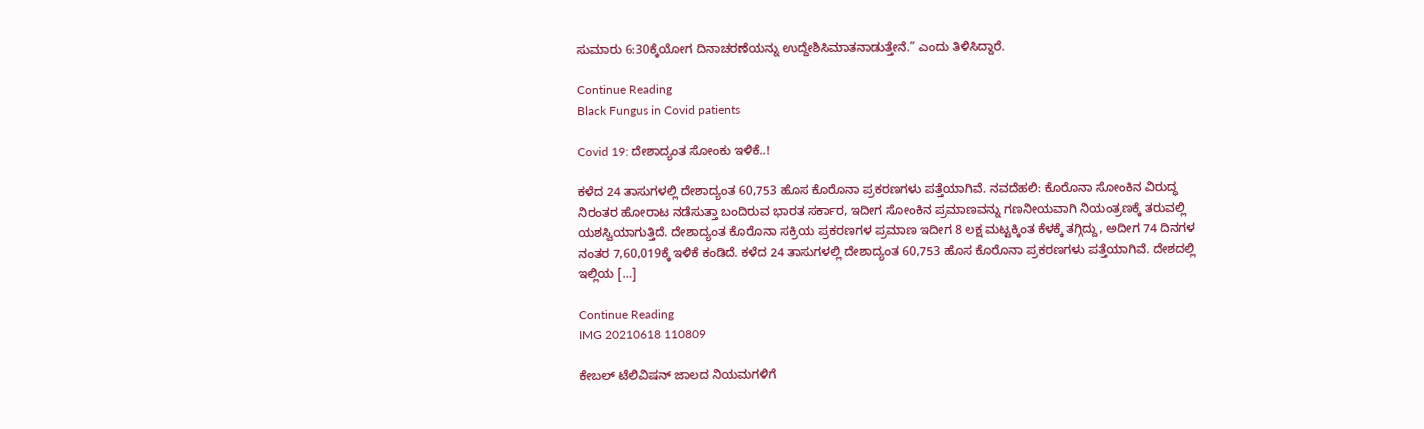ಸುಮಾರು 6:30ಕ್ಕೆಯೋಗ ದಿನಾಚರಣೆಯನ್ನು ಉದ್ದೇಶಿಸಿಮಾತನಾಡುತ್ತೇನೆ.” ಎಂದು ತಿಳಿಸಿದ್ದಾರೆ.

Continue Reading
Black Fungus in Covid patients

Covid 19: ದೇಶಾದ್ಯಂತ ಸೋಂಕು ಇಳಿಕೆ..!

ಕಳೆದ 24 ತಾಸುಗಳಲ್ಲಿ ದೇಶಾದ್ಯಂತ 60,753 ಹೊಸ ಕೊರೊನಾ ಪ್ರಕರಣಗಳು ಪತ್ತೆಯಾಗಿವೆ. ನವದೆಹಲಿ: ಕೊರೊನಾ ಸೋಂಕಿನ ವಿರುದ್ಧ ನಿರಂತರ ಹೋರಾಟ ನಡೆಸುತ್ತಾ ಬಂದಿರುವ ಭಾರತ ಸರ್ಕಾರ, ಇದೀಗ ಸೋಂಕಿನ ಪ್ರಮಾಣವನ್ನು ಗಣನೀಯವಾಗಿ ನಿಯಂತ್ರಣಕ್ಕೆ ತರುವಲ್ಲಿ ಯಶಸ್ವಿಯಾಗುತ್ತಿದೆ. ದೇಶಾದ್ಯಂತ ಕೊರೊನಾ ಸಕ್ರಿಯ ಪ್ರಕರಣಗಳ ಪ್ರಮಾಣ ಇದೀಗ 8 ಲಕ್ಷ ಮಟ್ಟಕ್ಕಿಂತ ಕೆಳಕ್ಕೆ ತಗ್ಗಿದ್ದು, ಅದೀಗ 74 ದಿನಗಳ ನಂತರ 7,60,019ಕ್ಕೆ ಇಳಿಕೆ ಕಂಡಿದೆ. ಕಳೆದ 24 ತಾಸುಗಳಲ್ಲಿ ದೇಶಾದ್ಯಂತ 60,753 ಹೊಸ ಕೊರೊನಾ ಪ್ರಕರಣಗಳು ಪತ್ತೆಯಾಗಿವೆ. ದೇಶದಲ್ಲಿ ಇಲ್ಲಿಯ […]

Continue Reading
IMG 20210618 110809

ಕೇಬಲ್ ಟೆಲಿವಿಷನ್ ಜಾಲದ ನಿಯಮಗಳಿಗೆ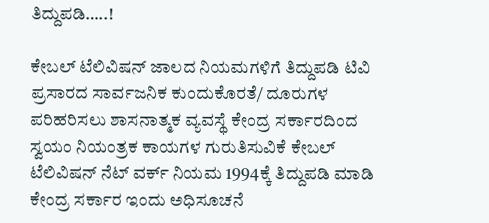ತಿದ್ದುಪಡಿ…..!

ಕೇಬಲ್ ಟೆಲಿವಿಷನ್ ಜಾಲದ ನಿಯಮಗಳಿಗೆ ತಿದ್ದುಪಡಿ ಟಿವಿ ಪ್ರಸಾರದ ಸಾರ್ವಜನಿಕ ಕುಂದುಕೊರತೆ/ ದೂರುಗಳ ಪರಿಹರಿಸಲು ಶಾಸನಾತ್ಮಕ ವ್ಯವಸ್ಥೆ ಕೇಂದ್ರ ಸರ್ಕಾರದಿಂದ ಸ್ವಯಂ ನಿಯಂತ್ರಕ ಕಾಯಗಳ ಗುರುತಿಸುವಿಕೆ ಕೇಬಲ್ ಟೆಲಿವಿಷನ್ ನೆಟ್ ವರ್ಕ್ ನಿಯಮ 1994ಕ್ಕೆ ತಿದ್ದುಪಡಿ ಮಾಡಿ ಕೇಂದ್ರ ಸರ್ಕಾರ ಇಂದು ಅಧಿಸೂಚನೆ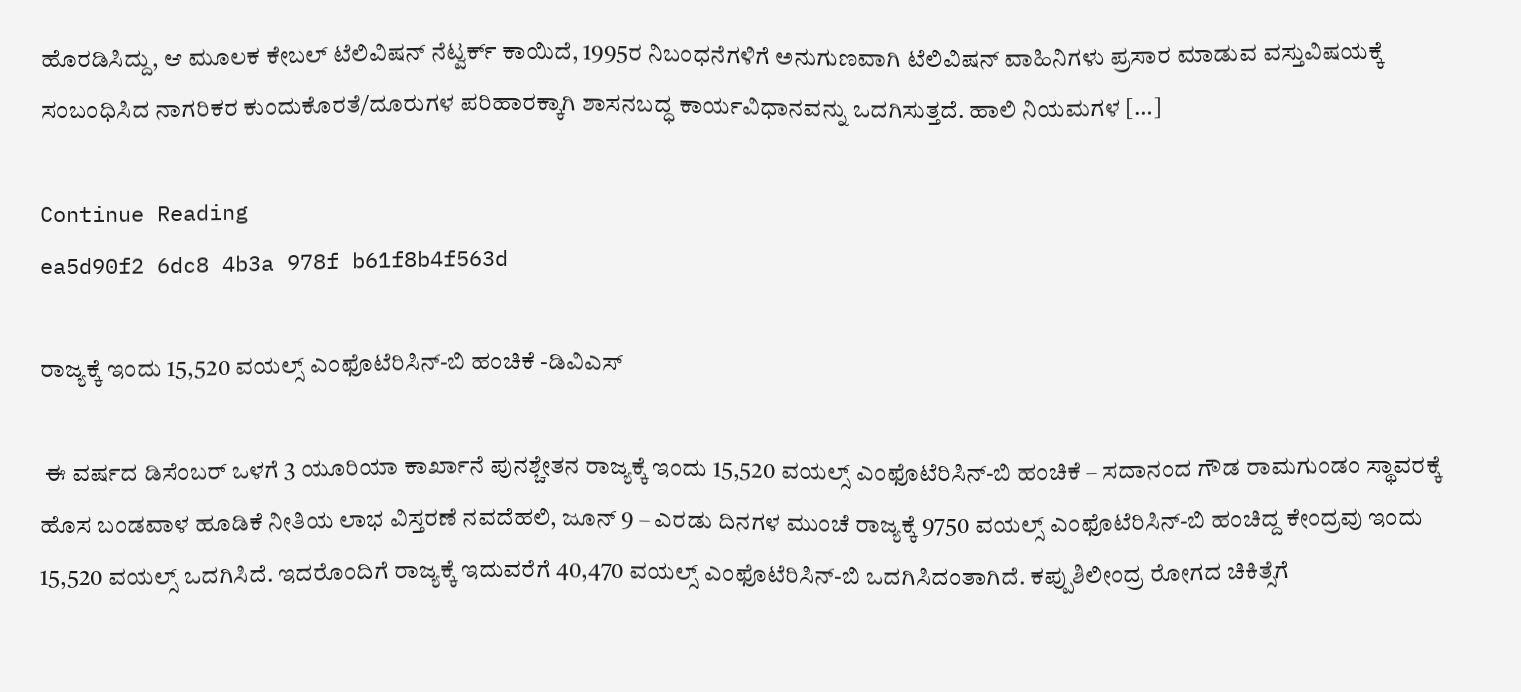ಹೊರಡಿಸಿದ್ದು, ಆ ಮೂಲಕ ಕೇಬಲ್ ಟೆಲಿವಿಷನ್ ನೆಟ್ವರ್ಕ್ ಕಾಯಿದೆ, 1995ರ ನಿಬಂಧನೆಗಳಿಗೆ ಅನುಗುಣವಾಗಿ ಟೆಲಿವಿಷನ್ ವಾಹಿನಿಗಳು ಪ್ರಸಾರ ಮಾಡುವ ವಸ್ತುವಿಷಯಕ್ಕೆ ಸಂಬಂಧಿಸಿದ ನಾಗರಿಕರ ಕುಂದುಕೊರತೆ/ದೂರುಗಳ ಪರಿಹಾರಕ್ಕಾಗಿ ಶಾಸನಬದ್ಧ ಕಾರ್ಯವಿಧಾನವನ್ನು ಒದಗಿಸುತ್ತದೆ. ಹಾಲಿ ನಿಯಮಗಳ […]

Continue Reading
ea5d90f2 6dc8 4b3a 978f b61f8b4f563d

ರಾಜ್ಯಕ್ಕೆ ಇಂದು 15,520 ವಯಲ್ಸ್ ಎಂಫೊಟೆರಿಸಿನ್-ಬಿ ಹಂಚಿಕೆ -ಡಿವಿಎಸ್

 ಈ ವರ್ಷದ ಡಿಸೆಂಬರ್ ಒಳಗೆ 3 ಯೂರಿಯಾ ಕಾರ್ಖಾನೆ ಪುನಶ್ಚೇತನ ರಾಜ್ಯಕ್ಕೆ ಇಂದು 15,520 ವಯಲ್ಸ್ ಎಂಫೊಟೆರಿಸಿನ್-ಬಿ ಹಂಚಿಕೆ – ಸದಾನಂದ ಗೌಡ ರಾಮಗುಂಡಂ ಸ್ಥಾವರಕ್ಕೆ ಹೊಸ ಬಂಡವಾಳ ಹೂಡಿಕೆ ನೀತಿಯ ಲಾಭ ವಿಸ್ತರಣೆ ನವದೆಹಲಿ, ಜೂನ್ 9 – ಎರಡು ದಿನಗಳ ಮುಂಚೆ ರಾಜ್ಯಕ್ಕೆ 9750 ವಯಲ್ಸ್ ಎಂಫೊಟೆರಿಸಿನ್-ಬಿ ಹಂಚಿದ್ದ ಕೇಂದ್ರವು ಇಂದು 15,520 ವಯಲ್ಸ್ ಒದಗಿಸಿದೆ. ಇದರೊಂದಿಗೆ ರಾಜ್ಯಕ್ಕೆ ಇದುವರೆಗೆ 40,470 ವಯಲ್ಸ್ ಎಂಫೊಟೆರಿಸಿನ್-ಬಿ ಒದಗಿಸಿದಂತಾಗಿದೆ. ಕಪ್ಪುಶಿಲೀಂದ್ರ ರೋಗದ ಚಿಕಿತ್ಸೆಗೆ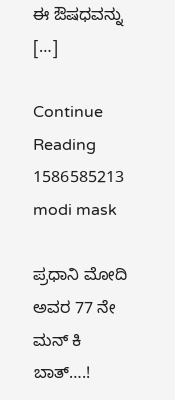ಈ ಔಷಧವನ್ನು […]

Continue Reading
1586585213 modi mask

ಪ್ರಧಾನಿ ಮೋದಿ ಅವರ 77 ನೇ ಮನ್ ಕಿ ಬಾತ್….!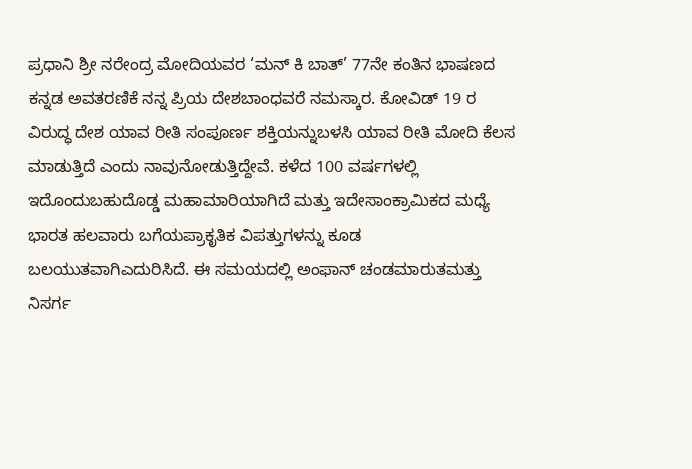ಪ್ರಧಾನಿ ಶ್ರೀ ನರೇಂದ್ರ ಮೋದಿಯವರ ‘ಮನ್ ಕಿ ಬಾತ್’ 77ನೇ ಕಂತಿನ ಭಾಷಣದ ಕನ್ನಡ ಅವತರಣಿಕೆ ನನ್ನ ಪ್ರಿಯ ದೇಶಬಾಂಧವರೆ ನಮಸ್ಕಾರ. ಕೋವಿಡ್ 19 ರ ವಿರುದ್ಧ ದೇಶ ಯಾವ ರೀತಿ ಸಂಪೂರ್ಣ ಶಕ್ತಿಯನ್ನುಬಳಸಿ ಯಾವ ರೀತಿ ಮೋದಿ ಕೆಲಸ ಮಾಡುತ್ತಿದೆ ಎಂದು ನಾವುನೋಡುತ್ತಿದ್ದೇವೆ. ಕಳೆದ 100 ವರ್ಷಗಳಲ್ಲಿ ಇದೊಂದುಬಹುದೊಡ್ಡ ಮಹಾಮಾರಿಯಾಗಿದೆ ಮತ್ತು ಇದೇಸಾಂಕ್ರಾಮಿಕದ ಮಧ್ಯೆ ಭಾರತ ಹಲವಾರು ಬಗೆಯಪ್ರಾಕೃತಿಕ ವಿಪತ್ತುಗಳನ್ನು ಕೂಡ ಬಲಯುತವಾಗಿಎದುರಿಸಿದೆ. ಈ ಸಮಯದಲ್ಲಿ ಅಂಫಾನ್ ಚಂಡಮಾರುತಮತ್ತು ನಿಸರ್ಗ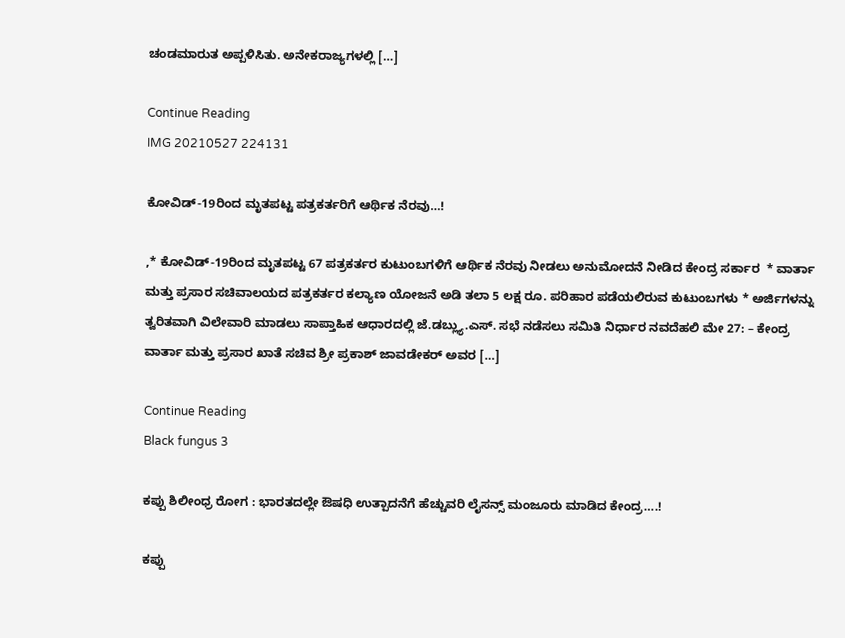ಚಂಡಮಾರುತ ಅಪ್ಪಳಿಸಿತು. ಅನೇಕರಾಜ್ಯಗಳಲ್ಲಿ […]

Continue Reading
IMG 20210527 224131

ಕೋವಿಡ್-19ರಿಂದ ಮೃತಪಟ್ಟ ಪತ್ರಕರ್ತರಿಗೆ ಆರ್ಥಿಕ ನೆರವು…!

,* ಕೋವಿಡ್-19ರಿಂದ ಮೃತಪಟ್ಟ 67 ಪತ್ರಕರ್ತರ ಕುಟುಂಬಗಳಿಗೆ ಆರ್ಥಿಕ ನೆರವು ನೀಡಲು ಅನುಮೋದನೆ ನೀಡಿದ ಕೇಂದ್ರ ಸರ್ಕಾರ  * ವಾರ್ತಾ ಮತ್ತು ಪ್ರಸಾರ ಸಚಿವಾಲಯದ ಪತ್ರಕರ್ತರ ಕಲ್ಯಾಣ ಯೋಜನೆ ಅಡಿ ತಲಾ 5 ಲಕ್ಷ ರೂ. ಪರಿಹಾರ ಪಡೆಯಲಿರುವ ಕುಟುಂಬಗಳು * ಅರ್ಜಿಗಳನ್ನು ತ್ವರಿತವಾಗಿ ವಿಲೇವಾರಿ ಮಾಡಲು ಸಾಪ್ತಾಹಿಕ ಆಧಾರದಲ್ಲಿ ಜೆ.ಡಬ್ಲ್ಯು.ಎಸ್. ಸಭೆ ನಡೆಸಲು ಸಮಿತಿ ನಿರ್ಧಾರ ನವದೆಹಲಿ ಮೇ 27: – ಕೇಂದ್ರ ವಾರ್ತಾ ಮತ್ತು ಪ್ರಸಾರ ಖಾತೆ ಸಚಿವ ಶ್ರೀ ಪ್ರಕಾಶ್ ಜಾವಡೇಕರ್ ಅವರ […]

Continue Reading
Black fungus 3

ಕಪ್ಪು ಶಿಲೀಂಧ್ರ ರೋಗ : ಭಾರತದಲ್ಲೇ ಔಷಧಿ ಉತ್ಪಾದನೆಗೆ ಹೆಚ್ಚುವರಿ ಲೈಸನ್ಸ್ ಮಂಜೂರು ಮಾಡಿದ ಕೇಂದ್ರ….!

ಕಪ್ಪು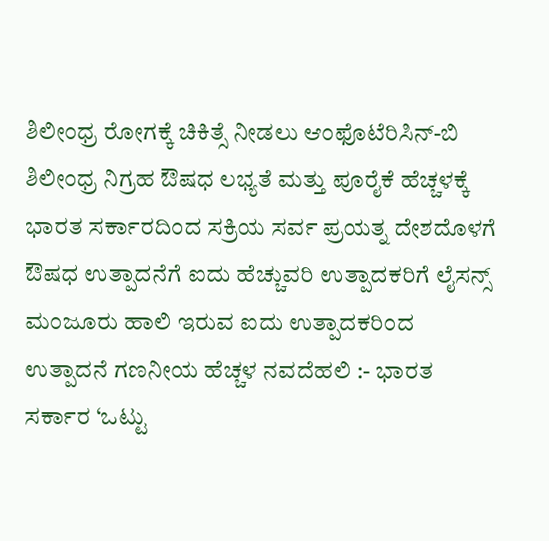ಶಿಲೀಂಧ್ರ ರೋಗಕ್ಕೆ ಚಿಕಿತ್ಸೆ ನೀಡಲು ಆಂಫೊಟೆರಿಸಿನ್-ಬಿ ಶಿಲೀಂಧ್ರ ನಿಗ್ರಹ ಔಷಧ ಲಭ್ಯತೆ ಮತ್ತು ಪೂರೈಕೆ ಹೆಚ್ಚಳಕ್ಕೆ ಭಾರತ ಸರ್ಕಾರದಿಂದ ಸಕ್ರಿಯ ಸರ್ವ ಪ್ರಯತ್ನ ದೇಶದೊಳಗೆ ಔಷಧ ಉತ್ಪಾದನೆಗೆ ಐದು ಹೆಚ್ಚುವರಿ ಉತ್ಪಾದಕರಿಗೆ ಲೈಸನ್ಸ್ ಮಂಜೂರು ಹಾಲಿ ಇರುವ ಐದು ಉತ್ಪಾದಕರಿಂದ ಉತ್ಪಾದನೆ ಗಣನೀಯ ಹೆಚ್ಚಳ ನವದೆಹಲಿ :- ಭಾರತ ಸರ್ಕಾರ ‘ಒಟ್ಟು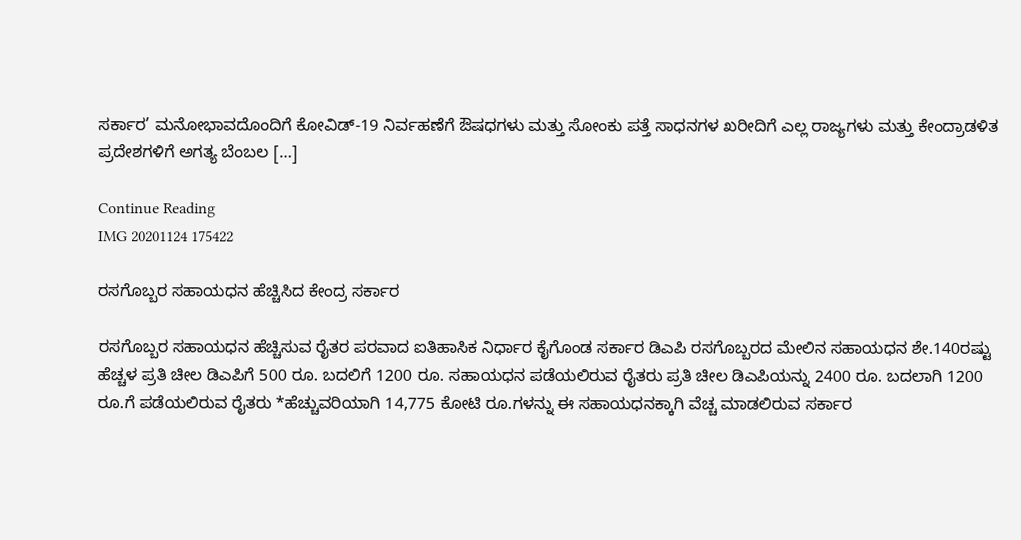ಸರ್ಕಾರ’ ಮನೋಭಾವದೊಂದಿಗೆ ಕೋವಿಡ್-19 ನಿರ್ವಹಣೆಗೆ ಔಷಧಗಳು ಮತ್ತು ಸೋಂಕು ಪತ್ತೆ ಸಾಧನಗಳ ಖರೀದಿಗೆ ಎಲ್ಲ ರಾಜ್ಯಗಳು ಮತ್ತು ಕೇಂದ್ರಾಡಳಿತ ಪ್ರದೇಶಗಳಿಗೆ ಅಗತ್ಯ ಬೆಂಬಲ […]

Continue Reading
IMG 20201124 175422

ರಸಗೊಬ್ಬರ ಸಹಾಯಧನ ಹೆಚ್ಚಿಸಿದ ಕೇಂದ್ರ ಸರ್ಕಾರ

ರಸಗೊಬ್ಬರ ಸಹಾಯಧನ ಹೆಚ್ಚಿಸುವ ರೈತರ ಪರವಾದ ಐತಿಹಾಸಿಕ ನಿರ್ಧಾರ ಕೈಗೊಂಡ ಸರ್ಕಾರ ಡಿಎಪಿ ರಸಗೊಬ್ಬರದ ಮೇಲಿನ ಸಹಾಯಧನ ಶೇ.140ರಷ್ಟು ಹೆಚ್ಚಳ ಪ್ರತಿ ಚೀಲ ಡಿಎಪಿಗೆ 500 ರೂ. ಬದಲಿಗೆ 1200 ರೂ. ಸಹಾಯಧನ ಪಡೆಯಲಿರುವ ರೈತರು ಪ್ರತಿ ಚೀಲ ಡಿಎಪಿಯನ್ನು 2400 ರೂ. ಬದಲಾಗಿ 1200 ರೂ.ಗೆ ಪಡೆಯಲಿರುವ ರೈತರು *ಹೆಚ್ಚುವರಿಯಾಗಿ 14,775 ಕೋಟಿ ರೂ.ಗಳನ್ನು ಈ ಸಹಾಯಧನಕ್ಕಾಗಿ ವೆಚ್ಚ ಮಾಡಲಿರುವ ಸರ್ಕಾರ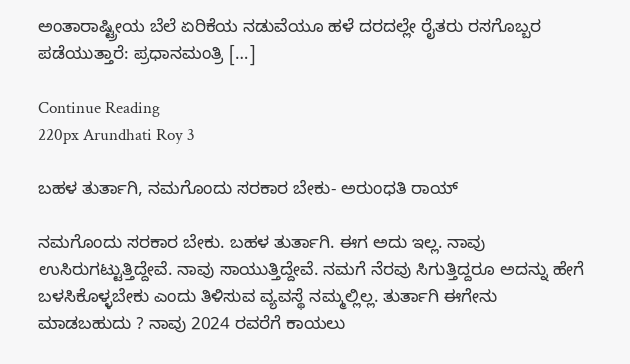ಅಂತಾರಾಷ್ಟ್ರೀಯ ಬೆಲೆ ಏರಿಕೆಯ ನಡುವೆಯೂ ಹಳೆ ದರದಲ್ಲೇ ರೈತರು ರಸಗೊಬ್ಬರ ಪಡೆಯುತ್ತಾರೆ: ಪ್ರಧಾನಮಂತ್ರಿ […]

Continue Reading
220px Arundhati Roy 3

ಬಹಳ ತುರ್ತಾಗಿ, ನಮಗೊಂದು ಸರಕಾರ ಬೇಕು- ಅರುಂಧತಿ ರಾಯ್

ನಮಗೊಂದು ಸರಕಾರ ಬೇಕು. ಬಹಳ ತುರ್ತಾಗಿ. ಈಗ ಅದು ಇಲ್ಲ. ನಾವು ಉಸಿರುಗಟ್ಟುತ್ತಿದ್ದೇವೆ. ನಾವು ಸಾಯುತ್ತಿದ್ದೇವೆ. ನಮಗೆ ನೆರವು ಸಿಗುತ್ತಿದ್ದರೂ ಅದನ್ನು ಹೇಗೆ ಬಳಸಿಕೊಳ್ಳಬೇಕು ಎಂದು ತಿಳಿಸುವ ವ್ಯವಸ್ಥೆ ನಮ್ಮಲ್ಲಿಲ್ಲ. ತುರ್ತಾಗಿ ಈಗೇನು ಮಾಡಬಹುದು ? ನಾವು 2024 ರವರೆಗೆ ಕಾಯಲು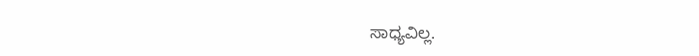ಸಾಧ್ಯವಿಲ್ಲ.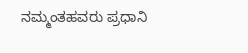ನಮ್ಮಂತಹವರು ಪ್ರಧಾನಿ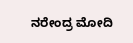ನರೇಂದ್ರ ಮೋದಿ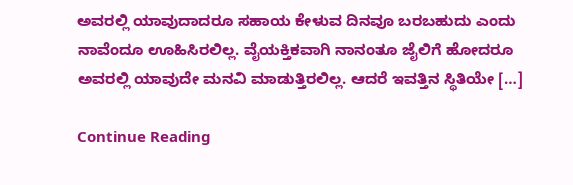ಅವರಲ್ಲಿ ಯಾವುದಾದರೂ ಸಹಾಯ ಕೇಳುವ ದಿನವೂ ಬರಬಹುದು ಎಂದು ನಾವೆಂದೂ ಊಹಿಸಿರಲಿಲ್ಲ. ವೈಯಕ್ತಿಕವಾಗಿ ನಾನಂತೂ ಜೈಲಿಗೆ ಹೋದರೂ ಅವರಲ್ಲಿ ಯಾವುದೇ ಮನವಿ ಮಾಡುತ್ತಿರಲಿಲ್ಲ. ಆದರೆ ಇವತ್ತಿನ ಸ್ಥಿತಿಯೇ […]

Continue Reading